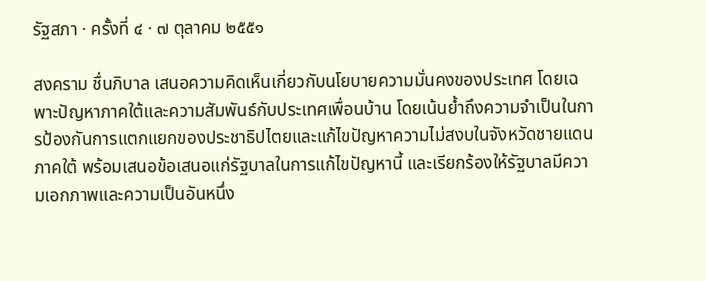รัฐสภา · ครั้งที่ ๔ · ๗ ตุลาคม ๒๕๕๑

สงคราม ชื่นภิบาล เสนอความคิดเห็นเกี่ยวกับนโยบายความมั่นคงของประเทศ โดยเฉพาะปัญหาภาคใต้และความสัมพันธ์กับประเทศเพื่อนบ้าน โดยเน้นย้ำถึงความจำเป็นในการป้องกันการแตกแยกของประชาธิปไตยและแก้ไขปัญหาความไม่สงบในจังหวัดชายแดนภาคใต้ พร้อมเสนอข้อเสนอแก่รัฐบาลในการแก้ไขปัญหานี้ และเรียกร้องให้รัฐบาลมีความเอกภาพและความเป็นอันหนึ่ง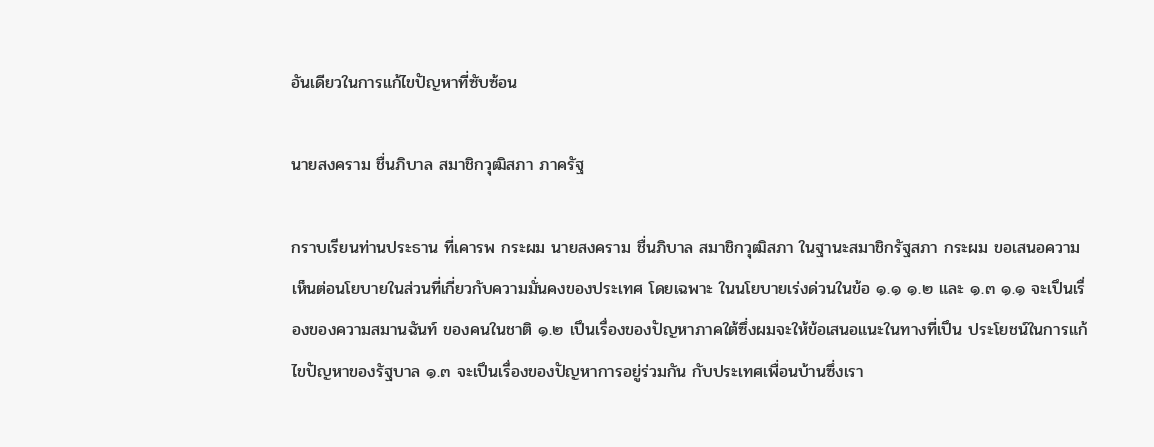อันเดียวในการแก้ไขปัญหาที่ซับซ้อน

นายสงคราม ชื่นภิบาล สมาชิกวุฒิสภา ภาครัฐ

กราบเรียนท่านประธาน ที่เคารพ กระผม นายสงคราม ชื่นภิบาล สมาชิกวุฒิสภา ในฐานะสมาชิกรัฐสภา กระผม ขอเสนอความเห็นต่อนโยบายในส่วนที่เกี่ยวกับความมั่นคงของประเทศ โดยเฉพาะ ในนโยบายเร่งด่วนในข้อ ๑.๑ ๑.๒ และ ๑.๓ ๑.๑ จะเปึนเรื่องของความสมานฉันท์ ของคนในชาติ ๑.๒ เปึนเรื่องของปัญหาภาคใต้ซึ่งผมจะให้ข้อเสนอแนะในทางที่เปึน ประโยชน์ในการแก้ไขปัญหาของรัฐบาล ๑.๓ จะเปึนเรื่องของปัญหาการอยู่ร่วมกัน กับประเทศเพื่อนบ้านซึ่งเรา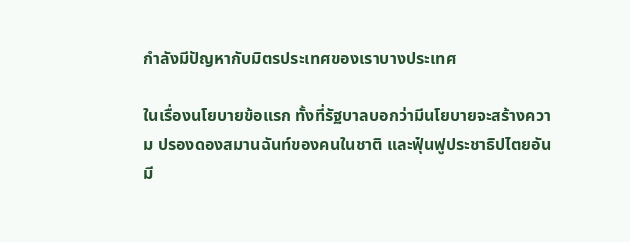กําลังมีปัญหากับมิตรประเทศของเราบางประเทศ

ในเรื่องนโยบายข้อแรก ทั้งที่รัฐบาลบอกว่ามีนโยบายจะสร้างความ ปรองดองสมานฉันท์ของคนในชาติ และฟุ๋นฟูประชาธิปไตยอันมี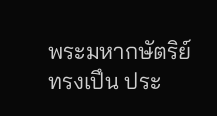พระมหากษัตริย์ทรงเปึน ประ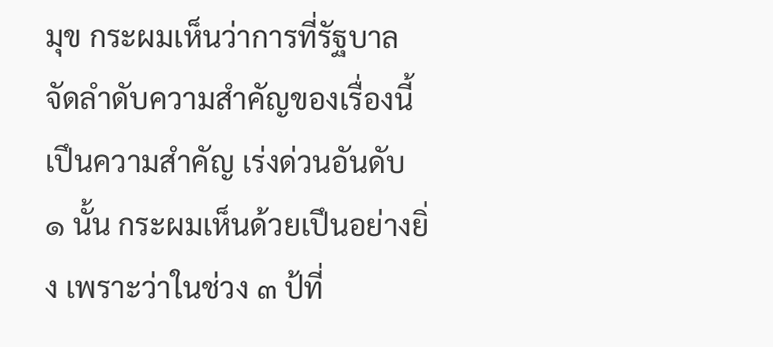มุข กระผมเห็นว่าการที่รัฐบาลจัดลําดับความสําคัญของเรื่องนี้เปึนความสําคัญ เร่งด่วนอันดับ ๑ นั้น กระผมเห็นด้วยเปึนอย่างยิ่ง เพราะว่าในช่วง ๓ ป้ที่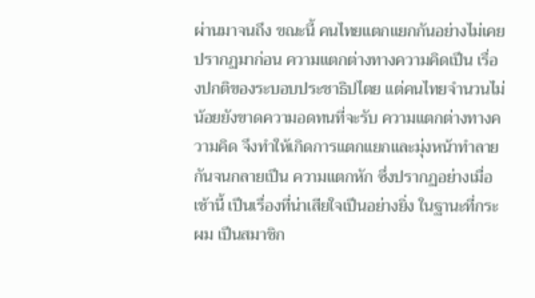ผ่านมาจนถึง ขณะนี้ คนไทยแตกแยกกันอย่างไม่เคยปรากฏมาก่อน ความแตกต่างทางความคิดเปึน เรื่องปกติของระบอบประชาธิปไตย แต่คนไทยจํานวนไม่น้อยยังขาดความอดทนที่จะรับ ความแตกต่างทางความคิด จึงทําให้เกิดการแตกแยกและมุ่งหน้าทําลายกันจนกลายเปึน ความแตกหัก ซึ่งปรากฏอย่างเมื่อเช้านี้ เปึนเรื่องที่น่าเสียใจเปึนอย่างยิ่ง ในฐานะที่กระผม เปึนสมาชิก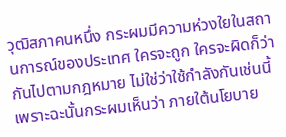วุฒิสภาคนหนึ่ง กระผมมีความห่วงใยในสถานการณ์ของประเทศ ใครจะถูก ใครจะผิดก็ว่ากันไปตามกฎหมาย ไม่ใช่ว่าใช้กําลังกันเช่นนี้ เพราะฉะนั้นกระผมเห็นว่า ภายใต้นโยบาย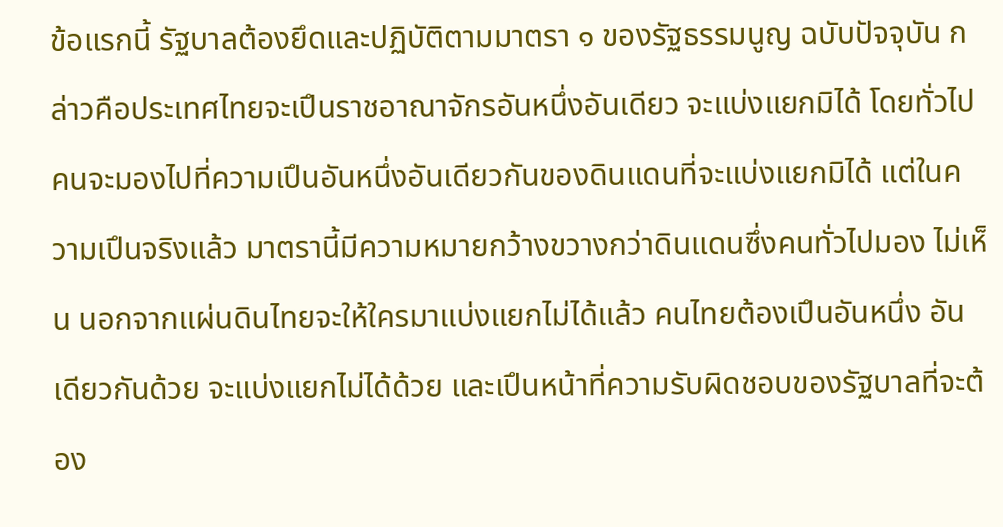ข้อแรกนี้ รัฐบาลต้องยึดและปฏิบัติตามมาตรา ๑ ของรัฐธรรมนูญ ฉบับปัจจุบัน กล่าวคือประเทศไทยจะเปึนราชอาณาจักรอันหนึ่งอันเดียว จะแบ่งแยกมิได้ โดยทั่วไปคนจะมองไปที่ความเปึนอันหนึ่งอันเดียวกันของดินแดนที่จะแบ่งแยกมิได้ แต่ในความเปึนจริงแล้ว มาตรานี้มีความหมายกว้างขวางกว่าดินแดนซึ่งคนทั่วไปมอง ไม่เห็น นอกจากแผ่นดินไทยจะให้ใครมาแบ่งแยกไม่ได้แล้ว คนไทยต้องเปึนอันหนึ่ง อันเดียวกันด้วย จะแบ่งแยกไม่ได้ด้วย และเปึนหน้าที่ความรับผิดชอบของรัฐบาลที่จะต้อง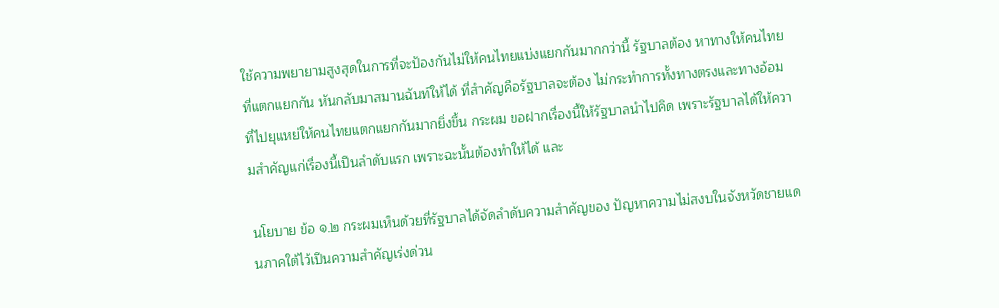ใช้ความพยายามสูงสุดในการที่จะปัองกันไม่ให้คนไทยแบ่งแยกกันมากกว่านี้ รัฐบาลต้อง หาทางให้คนไทยที่แตกแยกกัน หันกลับมาสมานฉันท์ให้ได้ ที่สําคัญคือรัฐบาลจะต้อง ไม่กระทําการทั้งทางตรงและทางอ้อมที่ไปยุแหย่ให้คนไทยแตกแยกกันมากยิ่งขึ้น กระผม ขอฝากเรื่องนี้ให้รัฐบาลนําไปคิด เพราะรัฐบาลได้ให้ความสําคัญแก่เรื่องนี้เปึนลําดับแรก เพราะฉะนั้นต้องทําให้ได้ และ

นโยบาย ข้อ ๑.๒ กระผมเห็นด้วยที่รัฐบาลได้จัดลําดับความสําคัญของ ปัญหาความไม่สงบในจังหวัดชายแดนภาคใต้ไว้เปึนความสําคัญเร่งด่วน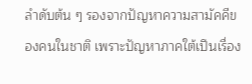ลําดับต้น ๆ รองจากปัญหาความสามัคคีของคนในชาติ เพราะปัญหาภาคใต้เปึนเรื่อง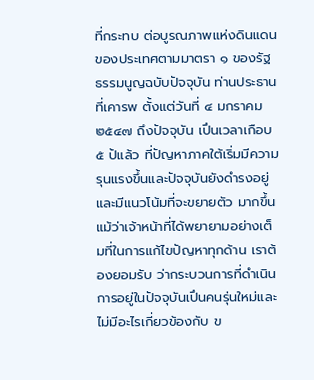ที่กระทบ ต่อบูรณภาพแห่งดินแดนของประเทศตามมาตรา ๑ ของรัฐธรรมนูญฉบับปัจจุบัน ท่านประธานที่เคารพ ตั้งแต่วันที่ ๔ มกราคม ๒๕๔๗ ถึงปัจจุบัน เปึนเวลาเกือบ ๕ ป้แล้ว ที่ปัญหาภาคใต้เริ่มมีความรุนแรงขึ้นและปัจจุบันยังดํารงอยู่และมีแนวโน้มที่จะขยายตัว มากขึ้น แม้ว่าเจ้าหน้าที่ได้พยายามอย่างเต็มที่ในการแก้ไขปัญหาทุกด้าน เราต้องยอมรับ ว่ากระบวนการที่ดําเนินการอยู่ในปัจจุบันเปึนคนรุ่นใหม่และไม่มีอะไรเกี่ยวข้องกับ ข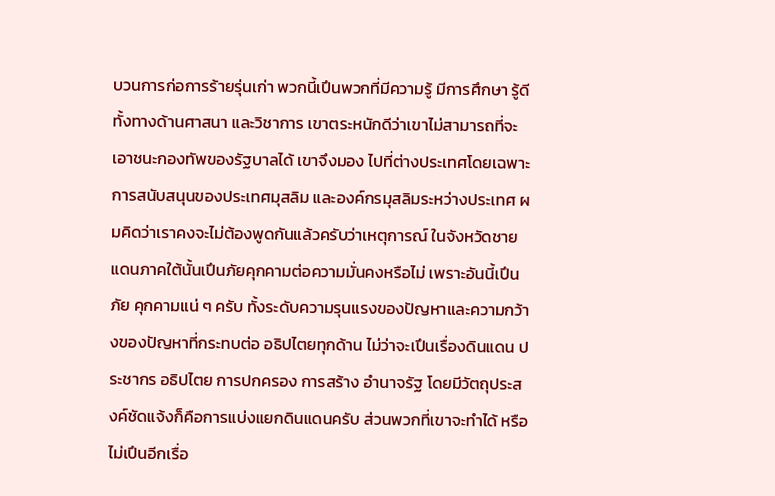บวนการก่อการร้ายรุ่นเก่า พวกนี้เปึนพวกที่มีความรู้ มีการศึกษา รู้ดีทั้งทางด้านศาสนา และวิชาการ เขาตระหนักดีว่าเขาไม่สามารถที่จะเอาชนะกองทัพของรัฐบาลได้ เขาจึงมอง ไปที่ต่างประเทศโดยเฉพาะการสนับสนุนของประเทศมุสลิม และองค์กรมุสลิมระหว่างประเทศ ผมคิดว่าเราคงจะไม่ต้องพูดกันแล้วครับว่าเหตุการณ์ ในจังหวัดชายแดนภาคใต้นั้นเปึนภัยคุกคามต่อความมั่นคงหรือไม่ เพราะอันนี้เปึนภัย คุกคามแน่ ๆ ครับ ทั้งระดับความรุนแรงของปัญหาและความกว้างของปัญหาที่กระทบต่อ อธิปไตยทุกด้าน ไม่ว่าจะเปึนเรื่องดินแดน ประชากร อธิปไตย การปกครอง การสร้าง อํานาจรัฐ โดยมีวัตถุประสงค์ชัดแจ้งก็คือการแบ่งแยกดินแดนครับ ส่วนพวกที่เขาจะทําได้ หรือไม่เปึนอีกเรื่อ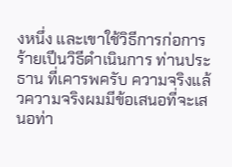งหนึ่ง และเขาใช้วิธีการก่อการร้ายเปึนวิธีดําเนินการ ท่านประธาน ที่เคารพครับ ความจริงแล้วความจริงผมมีข้อเสนอที่จะเสนอท่า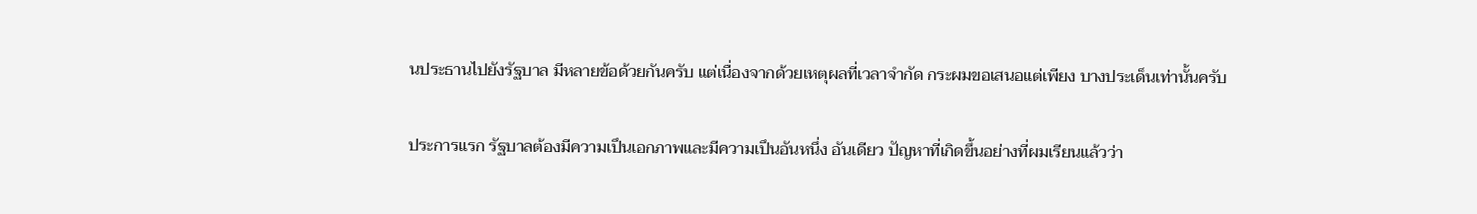นประธานไปยังรัฐบาล มีหลายข้อด้วยกันครับ แต่เนื่องจากด้วยเหตุผลที่เวลาจํากัด กระผมขอเสนอแต่เพียง บางประเด็นเท่านั้นครับ

ประการแรก รัฐบาลต้องมีความเปึนเอกภาพและมีความเปึนอันหนึ่ง อันเดียว ปัญหาที่เกิดขึ้นอย่างที่ผมเรียนแล้วว่า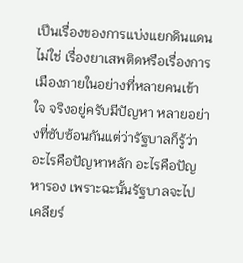เปึนเรื่องของการแบ่งแยกดินแดน ไม่ใช่ เรื่องยาเสพติดหรือเรื่องการเมืองภายในอย่างที่หลายคนเข้าใจ จริงอยู่ครับมีปัญหา หลายอย่างที่ซับซ้อนกันแต่ว่ารัฐบาลก็รู้ว่าอะไรคือปัญหาหลัก อะไรคือปัญหารอง เพราะฉะนั้นรัฐบาลจะไปเคลียร์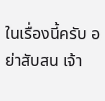ในเรื่องนี้ครับ อย่าสับสน เจ้า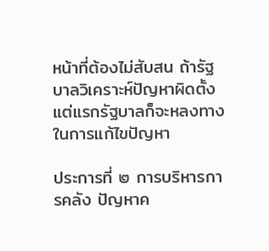หน้าที่ต้องไม่สับสน ถ้ารัฐบาลวิเคราะห์ปัญหาผิดตั้งแต่แรกรัฐบาลก็จะหลงทางในการแก้ไขปัญหา

ประการที่ ๒ การบริหารการคลัง ปัญหาค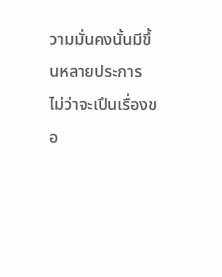วามมั่นคงนั้นมีขึ้นหลายประการ ไม่ว่าจะเปึนเรื่องขอ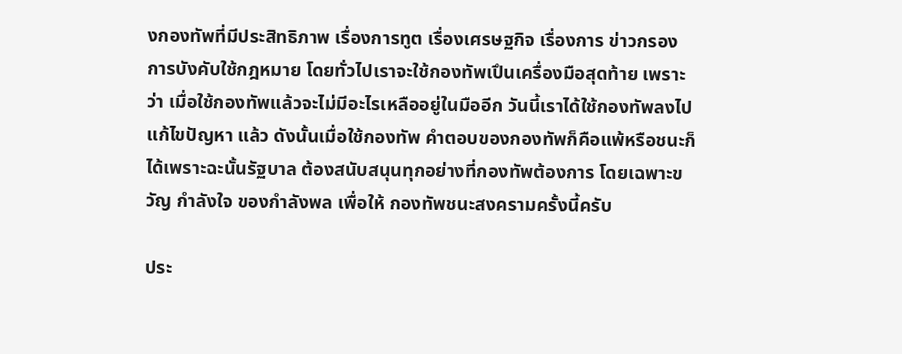งกองทัพที่มีประสิทธิภาพ เรื่องการทูต เรื่องเศรษฐกิจ เรื่องการ ข่าวกรอง การบังคับใช้กฎหมาย โดยทั่วไปเราจะใช้กองทัพเปึนเครื่องมือสุดท้าย เพราะว่า เมื่อใช้กองทัพแล้วจะไม่มีอะไรเหลืออยู่ในมืออีก วันนี้เราได้ใช้กองทัพลงไปแก้ไขปัญหา แล้ว ดังนั้นเมื่อใช้กองทัพ คําตอบของกองทัพก็คือแพ้หรือชนะก็ได้เพราะฉะนั้นรัฐบาล ต้องสนับสนุนทุกอย่างที่กองทัพต้องการ โดยเฉพาะขวัญ กําลังใจ ของกําลังพล เพื่อให้ กองทัพชนะสงครามครั้งนี้ครับ

ประ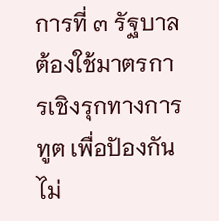การที่ ๓ รัฐบาลต้องใช้มาตรการเชิงรุกทางการทูต เพื่อปัองกันไม่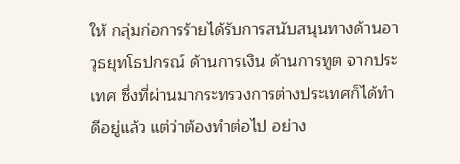ให้ กลุ่มก่อการร้ายได้รับการสนับสนุนทางด้านอาวุธยุทโธปกรณ์ ด้านการเงิน ด้านการทูต จากประเทศ ซึ่งที่ผ่านมากระทรวงการต่างประเทศก็ได้ทําดีอยู่แล้ว แต่ว่าต้องทําต่อไป อย่าง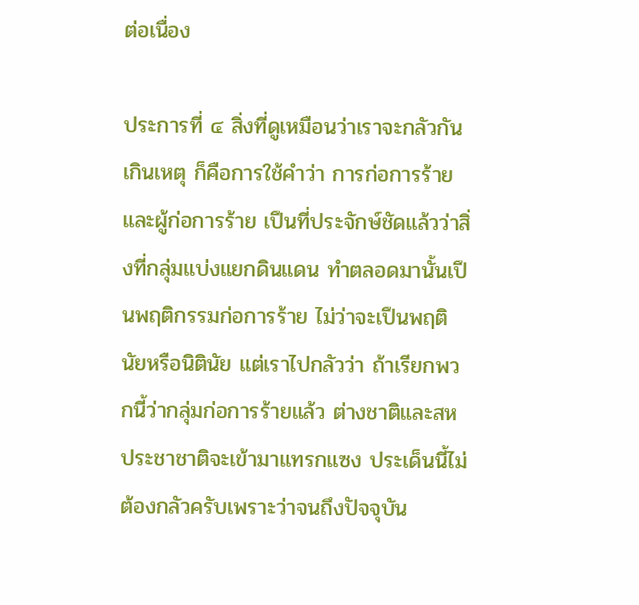ต่อเนื่อง

ประการที่ ๔ สิ่งที่ดูเหมือนว่าเราจะกลัวกันเกินเหตุ ก็คือการใช้คําว่า การก่อการร้าย และผู้ก่อการร้าย เปึนที่ประจักษ์ชัดแล้วว่าสิ่งที่กลุ่มแบ่งแยกดินแดน ทําตลอดมานั้นเปึนพฤติกรรมก่อการร้าย ไม่ว่าจะเปึนพฤตินัยหรือนิตินัย แต่เราไปกลัวว่า ถ้าเรียกพวกนี้ว่ากลุ่มก่อการร้ายแล้ว ต่างชาติและสหประชาชาติจะเข้ามาแทรกแซง ประเด็นนี้ไม่ต้องกลัวครับเพราะว่าจนถึงปัจจุบัน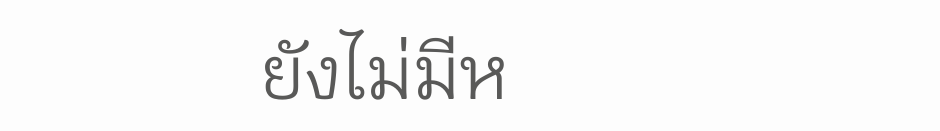ยังไม่มีห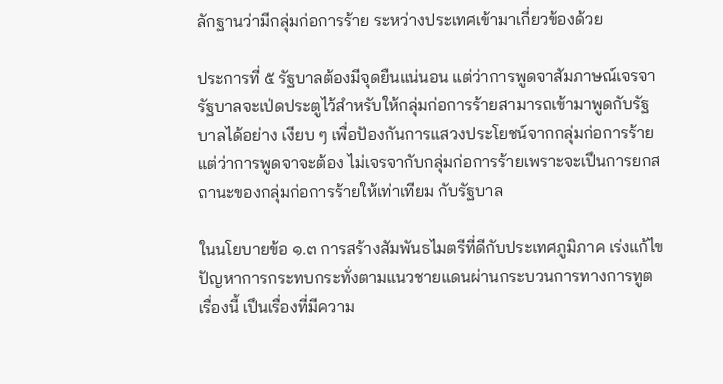ลักฐานว่ามีกลุ่มก่อการร้าย ระหว่างประเทศเข้ามาเกี่ยวข้องด้วย

ประการที่ ๕ รัฐบาลต้องมีจุดยืนแน่นอน แต่ว่าการพูดจาสัมภาษณ์เจรจา รัฐบาลจะเป่ดประตูไว้สําหรับให้กลุ่มก่อการร้ายสามารถเข้ามาพูดกับรัฐบาลได้อย่าง เงียบ ๆ เพื่อปัองกันการแสวงประโยชน์จากกลุ่มก่อการร้าย แต่ว่าการพูดจาจะต้อง ไม่เจรจากับกลุ่มก่อการร้ายเพราะจะเปึนการยกสถานะของกลุ่มก่อการร้ายให้เท่าเทียม กับรัฐบาล

ในนโยบายข้อ ๑.๓ การสร้างสัมพันธไมตรีที่ดีกับประเทศภูมิภาค เร่งแก้ไขปัญหาการกระทบกระทั่งตามแนวชายแดนผ่านกระบวนการทางการทูต เรื่องนี้ เปึนเรื่องที่มีความ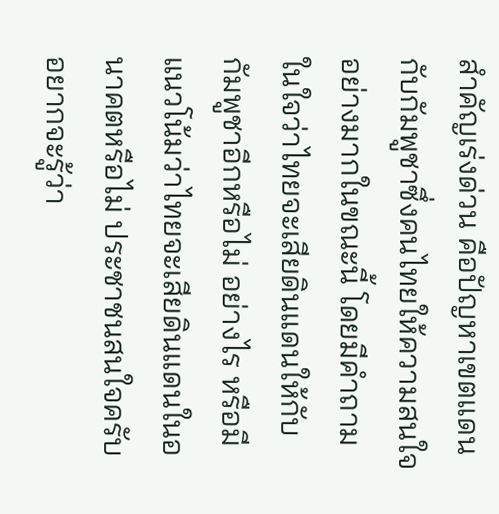สําคัญเร่งด่วน คือปัญหาเขตแดนกับกัมพูชาซึ่งคนไทยให้ความสนใจ อย่างมากในขณะนี้ โดยมีคําถามในใจว่าไทยจะเสียดินแดนให้กับกัมพูชาอีกหรือไม่ อย่างไร หรือมีแนวโน้มว่าไทยจะเสียดินแดนในอนาคตหรือไม่ ประชาชนสนใจครับ อยากจะรู้ว่า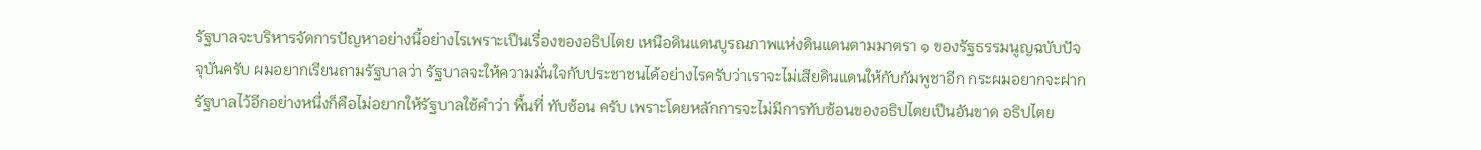รัฐบาลจะบริหารจัดการปัญหาอย่างนี้อย่างไรเพราะเปึนเรื่องของอธิปไตย เหนือดินแดนบูรณภาพแห่งดินแดนตามมาตรา ๑ ของรัฐธรรมนูญฉบับปัจจุบันครับ ผมอยากเรียนถามรัฐบาลว่า รัฐบาลจะให้ความมั่นใจกับประชาชนได้อย่างไรครับว่าเราจะไม่เสียดินแดนให้กับกัมพูชาอีก กระผมอยากจะฝากรัฐบาลไว้อีกอย่างหนึ่งก็คือไม่อยากให้รัฐบาลใช้คําว่า พื้นที่ ทับซ้อน ครับ เพราะโดยหลักการจะไม่มีการทับซ้อนของอธิปไตยเปึนอันขาด อธิปไตย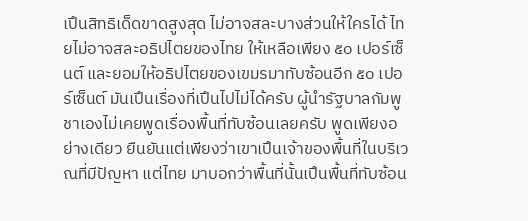เปึนสิทธิเด็ดขาดสูงสุด ไม่อาจสละบางส่วนให้ใครได้ ไทยไม่อาจสละอธิปไตยของไทย ให้เหลือเพียง ๕๐ เปอร์เซ็นต์ และยอมให้อธิปไตยของเขมรมาทับซ้อนอีก ๕๐ เปอร์เซ็นต์ มันเปึนเรื่องที่เปึนไปไม่ได้ครับ ผู้นํารัฐบาลกัมพูชาเองไม่เคยพูดเรื่องพื้นที่ทับซ้อนเลยครับ พูดเพียงอย่างเดียว ยืนยันแต่เพียงว่าเขาเปึนเจ้าของพื้นที่ในบริเวณที่มีปัญหา แต่ไทย มาบอกว่าพื้นที่นั้นเปึนพื้นที่ทับซ้อน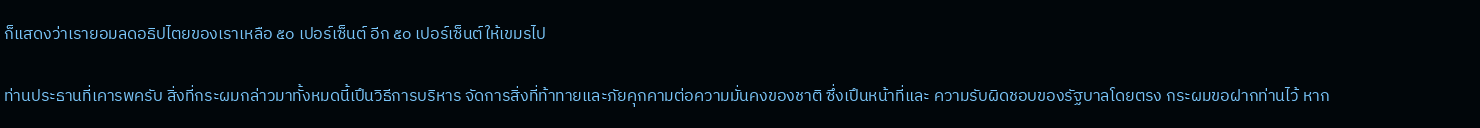ก็แสดงว่าเรายอมลดอธิปไตยของเราเหลือ ๕๐ เปอร์เซ็นต์ อีก ๕๐ เปอร์เซ็นต์ให้เขมรไป

ท่านประธานที่เคารพครับ สิ่งที่กระผมกล่าวมาทั้งหมดนี้เปึนวิธีการบริหาร จัดการสิ่งที่ท้าทายและภัยคุกคามต่อความมั่นคงของชาติ ซึ่งเปึนหน้าที่และ ความรับผิดชอบของรัฐบาลโดยตรง กระผมขอฝากท่านไว้ หาก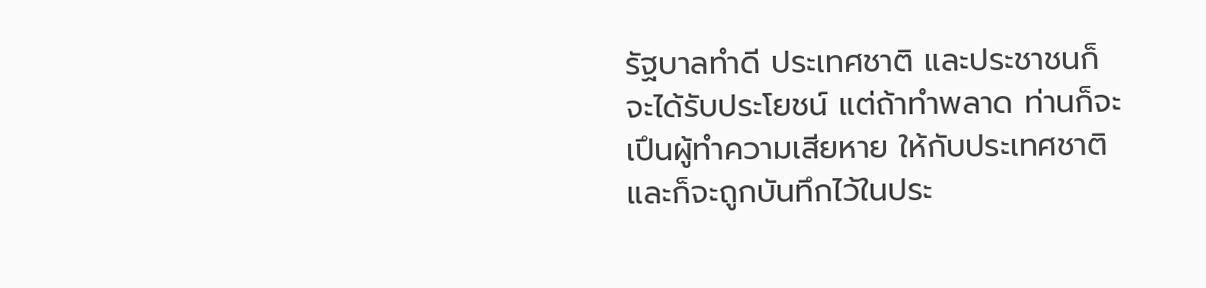รัฐบาลทําดี ประเทศชาติ และประชาชนก็จะได้รับประโยชน์ แต่ถ้าทําพลาด ท่านก็จะเปึนผู้ทําความเสียหาย ให้กับประเทศชาติ และก็จะถูกบันทึกไว้ในประ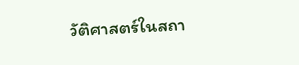วัติศาสตร์ในสถา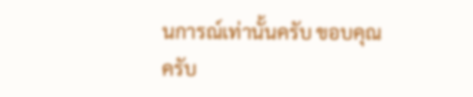นการณ์เท่านั้นครับ ขอบคุณครับ